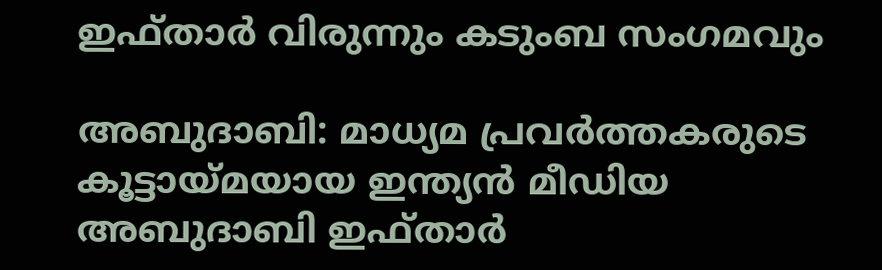ഇഫ്താര്‍ വിരുന്നും കടുംബ സംഗമവും

അബുദാബി: മാധ്യമ പ്രവര്‍ത്തകരുടെ കൂട്ടായ്മയായ ഇന്ത്യന്‍ മീഡിയ അബുദാബി ഇഫ്താര്‍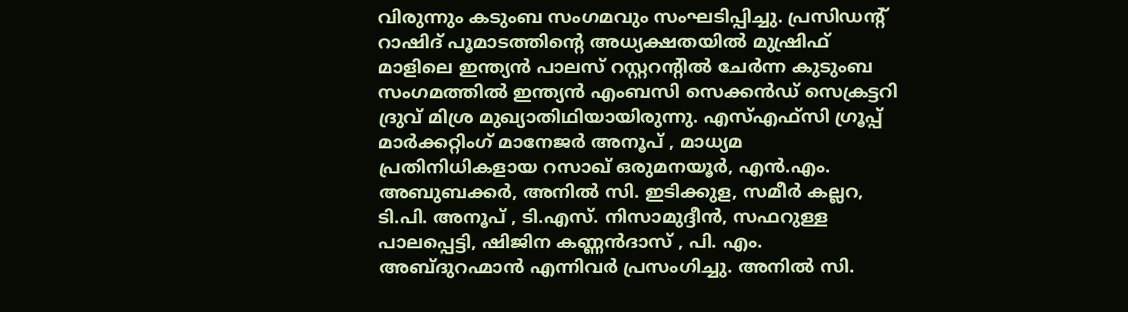വിരുന്നും കടുംബ സംഗമവും സംഘടിപ്പിച്ചു. പ്രസിഡന്റ് റാഷിദ് പൂമാടത്തിന്റെ അധ്യക്ഷതയില്‍ മുഷ്രിഫ് മാളിലെ ഇന്ത്യന്‍ പാലസ് റസ്റ്ററന്റില്‍ ചേര്‍ന്ന കുടുംബ സംഗമത്തില്‍ ഇന്ത്യന്‍ എംബസി സെക്കന്‍ഡ് സെക്രട്ടറി ദ്രുവ് മിശ്ര മുഖ്യാതിഥിയായിരുന്നു. എസ്എഫ്സി ഗ്രൂപ്പ് മാര്‍ക്കറ്റിംഗ് മാനേജര്‍ അനൂപ് , മാധ്യമ പ്രതിനിധികളായ റസാഖ് ഒരുമനയൂര്‍, എന്‍.എം. അബുബക്കര്‍, അനില്‍ സി. ഇടിക്കുള, സമീര്‍ കല്ലറ, ടി.പി. അനൂപ് , ടി.എസ്. നിസാമുദ്ദീന്‍, സഫറുള്ള പാലപ്പെട്ടി, ഷിജിന കണ്ണന്‍ദാസ് , പി. എം. അബ്ദുറഹ്മാന്‍ എന്നിവര്‍ പ്രസംഗിച്ചു. അനില്‍ സി.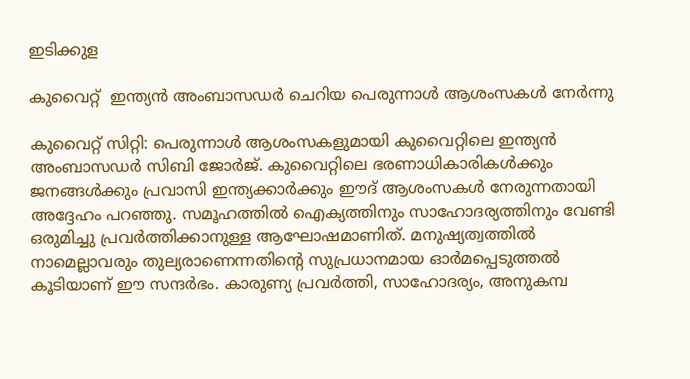ഇടിക്കുള

കുവൈറ്റ്  ഇന്ത്യന്‍ അംബാസഡര്‍ ചെറിയ പെരുന്നാള്‍ ആശംസകള്‍ നേര്‍ന്നു

കുവൈറ്റ് സിറ്റി: പെരുന്നാള്‍ ആശംസകളുമായി കുവൈറ്റിലെ ഇന്ത്യന്‍ അംബാസഡര്‍ സിബി ജോര്‍ജ്. കുവൈറ്റിലെ ഭരണാധികാരികള്‍ക്കും ജനങ്ങള്‍ക്കും പ്രവാസി ഇന്ത്യക്കാര്‍ക്കും ഈദ് ആശംസകള്‍ നേരുന്നതായി അദ്ദേഹം പറഞ്ഞു. സമൂഹത്തില്‍ ഐക്യത്തിനും സാഹോദര്യത്തിനും വേണ്ടി ഒരുമിച്ചു പ്രവര്‍ത്തിക്കാനുള്ള ആഘോഷമാണിത്. മനുഷ്യത്വത്തില്‍ നാമെല്ലാവരും തുല്യരാണെന്നതിന്റെ സുപ്രധാനമായ ഓര്‍മപ്പെടുത്തല്‍ കൂടിയാണ് ഈ സന്ദര്‍ഭം. കാരുണ്യ പ്രവര്‍ത്തി, സാഹോദര്യം, അനുകമ്പ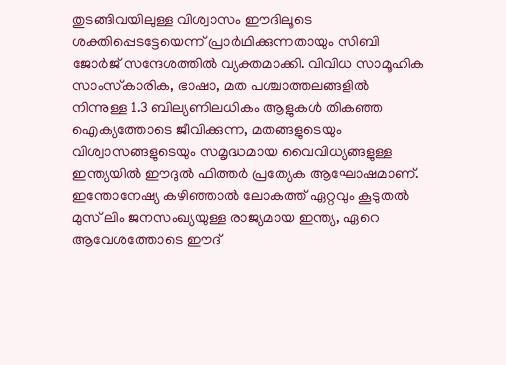തുടങ്ങിവയിലുള്ള വിശ്വാസം ഈദിലൂടെ ശക്തിപ്പെടട്ടേയെന്ന് പ്രാര്‍ഥിക്കുന്നതായും സിബി ജോര്‍ജ് സന്ദേശത്തില്‍ വ്യക്തമാക്കി. വിവിധ സാമൂഹിക സാംസ്‌കാരിക, ഭാഷാ, മത പശ്ചാത്തലങ്ങളില്‍ നിന്നുള്ള 1.3 ബില്യണിലധികം ആളുകള്‍ തികഞ്ഞ ഐക്യത്തോടെ ജീവിക്കുന്ന, മതങ്ങളുടെയും വിശ്വാസങ്ങളുടെയും സമൃദ്ധമായ വൈവിധ്യങ്ങളുള്ള ഇന്ത്യയില്‍ ഈദുല്‍ ഫിത്തര്‍ പ്രത്യേക ആഘോഷമാണ്. ഇന്തോനേഷ്യ കഴിഞ്ഞാല്‍ ലോകത്ത് ഏറ്റവും കൂടുതല്‍ മുസ് ലിം ജനസംഖ്യയുള്ള രാജ്യമായ ഇന്ത്യ, ഏറെ ആവേശത്തോടെ ഈദ്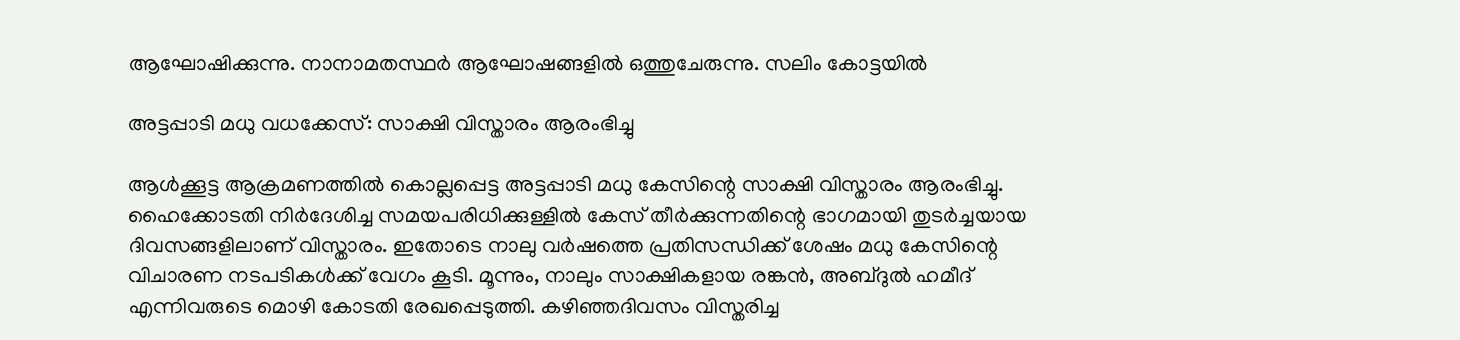ആഘോഷിക്കുന്നു. നാനാമതസ്ഥര്‍ ആഘോഷങ്ങളില്‍ ഒത്തുചേരുന്നു. സലിം കോട്ടയില്‍

അട്ടപ്പാടി മധു വധക്കേസ്: സാക്ഷി വിസ്താരം ആരംഭിച്ചു

ആള്‍ക്കൂട്ട ആക്രമണത്തില്‍ കൊല്ലപ്പെട്ട അട്ടപ്പാടി മധു കേസിന്റെ സാക്ഷി വിസ്താരം ആരംഭിച്ചു. ഹൈക്കോടതി നിര്‍ദേശിച്ച സമയപരിധിക്കുള്ളില്‍ കേസ് തീര്‍ക്കുന്നതിന്റെ ഭാഗമായി തുടര്‍ച്ചയായ ദിവസങ്ങളിലാണ് വിസ്താരം. ഇതോടെ നാലു വര്‍ഷത്തെ പ്രതിസന്ധിക്ക് ശേഷം മധു കേസിന്റെ വിചാരണ നടപടികള്‍ക്ക് വേഗം കൂടി. മൂന്നും, നാലും സാക്ഷികളായ രങ്കന്‍, അബ്ദുല്‍ ഹമീദ് എന്നിവരുടെ മൊഴി കോടതി രേഖപ്പെടുത്തി. കഴിഞ്ഞദിവസം വിസ്തരിച്ച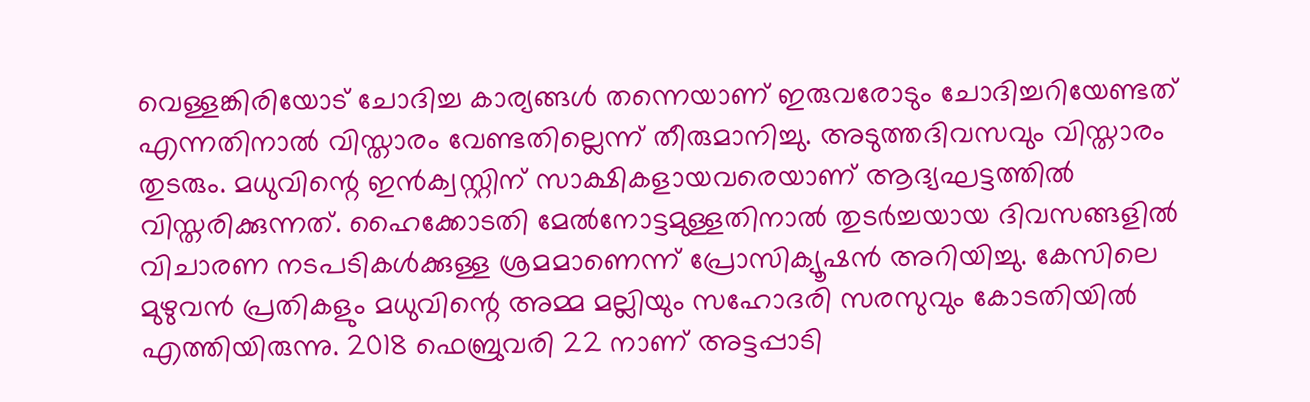വെള്ളങ്കിരിയോട് ചോദിച്ച കാര്യങ്ങള്‍ തന്നെയാണ് ഇരുവരോടും ചോദിച്ചറിയേണ്ടത് എന്നതിനാല്‍ വിസ്താരം വേണ്ടതില്ലെന്ന് തീരുമാനിച്ചു. അടുത്തദിവസവും വിസ്താരം തുടരും. മധുവിന്റെ ഇന്‍ക്വസ്റ്റിന് സാക്ഷികളായവരെയാണ് ആദ്യഘട്ടത്തില്‍ വിസ്തരിക്കുന്നത്. ഹൈക്കോടതി മേല്‍നോട്ടമുള്ളതിനാല്‍ തുടര്‍ച്ചയായ ദിവസങ്ങളില്‍ വിചാരണ നടപടികള്‍ക്കുള്ള ശ്രമമാണെന്ന് പ്രോസിക്യൂഷന്‍ അറിയിച്ചു. കേസിലെ മുഴുവന്‍ പ്രതികളും മധുവിന്റെ അമ്മ മല്ലിയും സഹോദരി സരസുവും കോടതിയില്‍ എത്തിയിരുന്നു. 2018 ഫെബ്രുവരി 22 നാണ് അട്ടപ്പാടി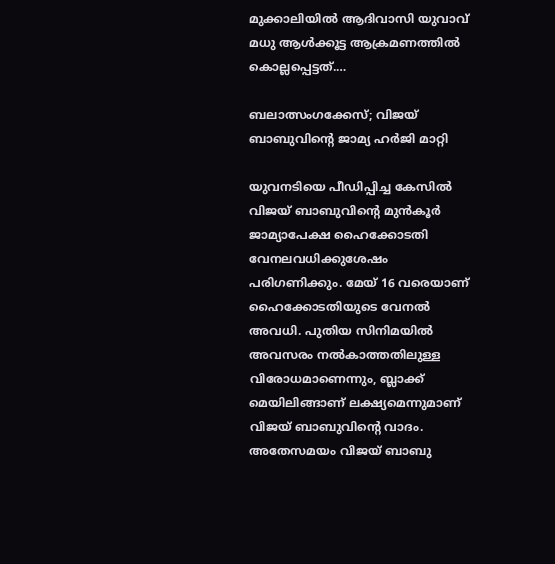മുക്കാലിയില്‍ ആദിവാസി യുവാവ് മധു ആള്‍ക്കൂട്ട ആക്രമണത്തില്‍ കൊല്ലപ്പെട്ടത്.…

ബലാത്സംഗക്കേസ്; വിജയ് ബാബുവിന്റെ ജാമ്യ ഹര്‍ജി മാറ്റി

യുവനടിയെ പീഡിപ്പിച്ച കേസില്‍ വിജയ് ബാബുവിന്റെ മുന്‍കൂര്‍ ജാമ്യാപേക്ഷ ഹൈക്കോടതി വേനലവധിക്കുശേഷം പരിഗണിക്കും. മേയ് 16 വരെയാണ് ഹൈക്കോടതിയുടെ വേനല്‍ അവധി. പുതിയ സിനിമയില്‍ അവസരം നല്‍കാത്തതിലുള്ള വിരോധമാണെന്നും, ബ്ലാക്ക് മെയിലിങ്ങാണ് ലക്ഷ്യമെന്നുമാണ് വിജയ് ബാബുവിന്റെ വാദം. അതേസമയം വിജയ് ബാബു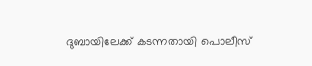ദുബായിലേക്ക് കടന്നതായി പൊലീസ്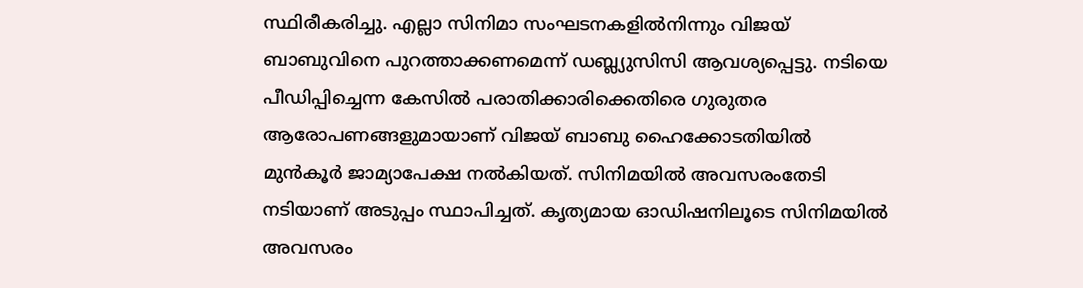സ്ഥിരീകരിച്ചു. എല്ലാ സിനിമാ സംഘടനകളില്‍നിന്നും വിജയ് ബാബുവിനെ പുറത്താക്കണമെന്ന് ഡബ്ല്യുസിസി ആവശ്യപ്പെട്ടു. നടിയെ പീഡിപ്പിച്ചെന്ന കേസില്‍ പരാതിക്കാരിക്കെതിരെ ഗുരുതര ആരോപണങ്ങളുമായാണ് വിജയ് ബാബു ഹൈക്കോടതിയില്‍ മുന്‍കൂര്‍ ജാമ്യാപേക്ഷ നല്‍കിയത്. സിനിമയില്‍ അവസരംതേടി നടിയാണ് അടുപ്പം സ്ഥാപിച്ചത്. കൃത്യമായ ഓഡിഷനിലൂടെ സിനിമയില്‍ അവസരം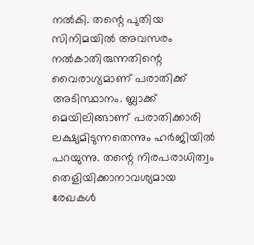നല്‍കി. തന്റെ പുതിയ സിനിമയില്‍ അവസരം നല്‍കാതിരുന്നതിന്റെ വൈരാഗ്യമാണ് പരാതിക്ക് അടിസ്ഥാനം. ബ്ലാക്ക് മെയിലിങ്ങാണ് പരാതിക്കാരി ലക്ഷ്യമിടുന്നതെന്നും ഹര്‍ജിയില്‍ പറയുന്നു. തന്റെ നിരപരാധിത്വം തെളിയിക്കാനാവശ്യമായ രേഖകള്‍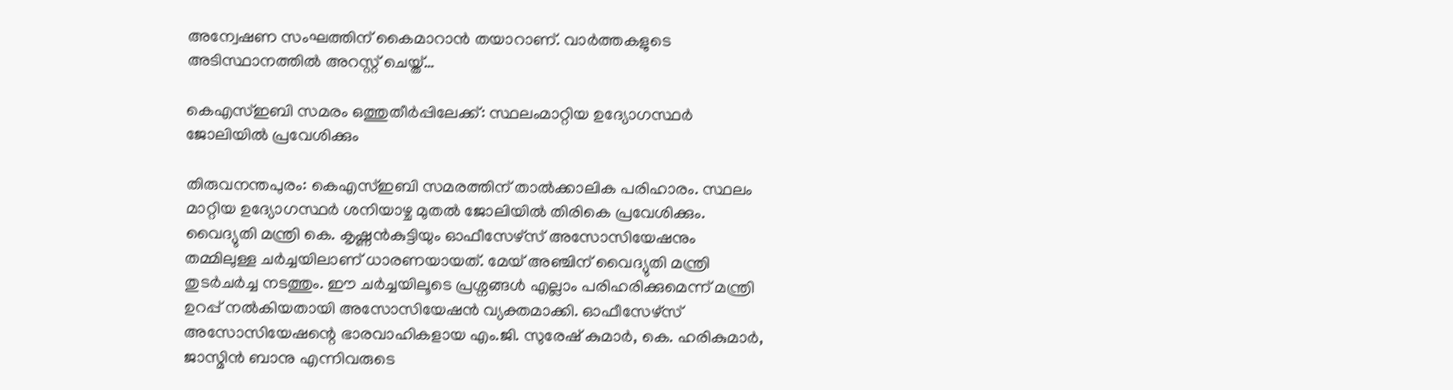അന്വേഷണ സംഘത്തിന് കൈമാറാന്‍ തയാറാണ്. വാര്‍ത്തകളുടെ അടിസ്ഥാനത്തില്‍ അറസ്റ്റ് ചെയ്ത്…

കെഎസ്ഇബി സമരം ഒത്തുതീര്‍പ്പിലേക്ക്: സ്ഥലംമാറ്റിയ ഉദ്യോഗസ്ഥര്‍ ജോലിയില്‍ പ്രവേശിക്കും

തിരുവനന്തപുരം: കെഎസ്ഇബി സമരത്തിന് താല്‍ക്കാലിക പരിഹാരം. സ്ഥലം മാറ്റിയ ഉദ്യോഗസ്ഥര്‍ ശനിയാഴ്ച മുതല്‍ ജോലിയില്‍ തിരികെ പ്രവേശിക്കും. വൈദ്യുതി മന്ത്രി കെ. കൃഷ്ണന്‍കുട്ടിയും ഓഫീസേഴ്സ് അസോസിയേഷനും തമ്മിലുള്ള ചര്‍ച്ചയിലാണ് ധാരണയായത്. മേയ് അഞ്ചിന് വൈദ്യുതി മന്ത്രി തുടര്‍ചര്‍ച്ച നടത്തും. ഈ ചര്‍ച്ചയിലൂടെ പ്രശ്നങ്ങള്‍ എല്ലാം പരിഹരിക്കുമെന്ന് മന്ത്രി ഉറപ്പ് നല്‍കിയതായി അസോസിയേഷന്‍ വ്യക്തമാക്കി. ഓഫീസേഴ്സ് അസോസിയേഷന്റെ ഭാരവാഹികളായ എം.ജി. സുരേഷ് കുമാര്‍, കെ. ഹരികുമാര്‍, ജാസ്മിന്‍ ബാനു എന്നിവരുടെ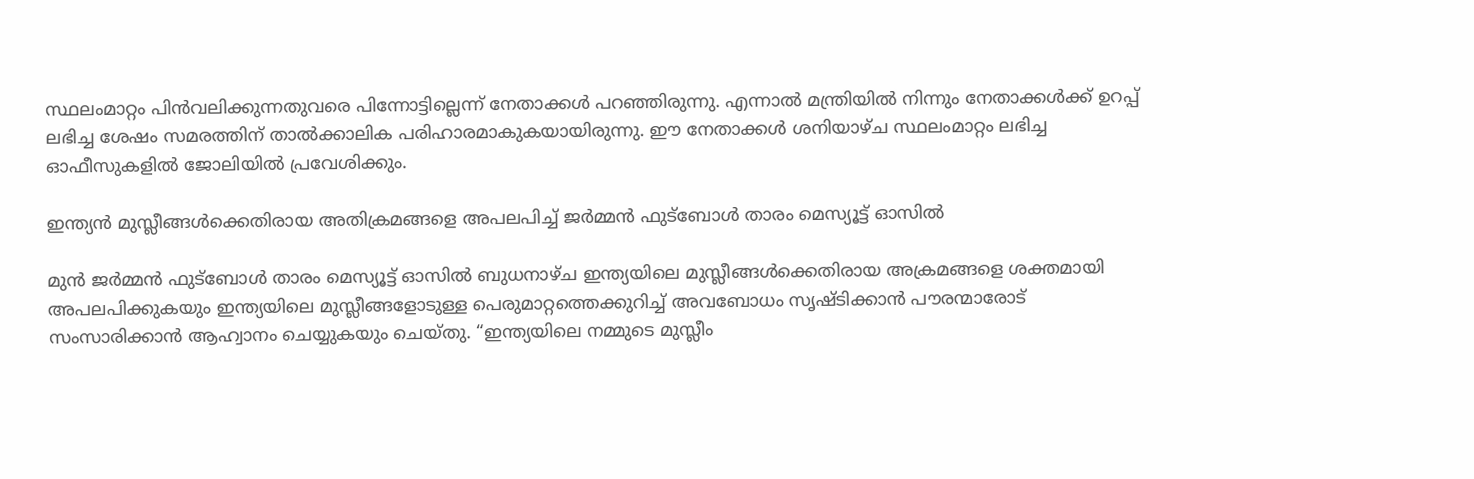സ്ഥലംമാറ്റം പിന്‍വലിക്കുന്നതുവരെ പിന്നോട്ടില്ലെന്ന് നേതാക്കള്‍ പറഞ്ഞിരുന്നു. എന്നാല്‍ മന്ത്രിയില്‍ നിന്നും നേതാക്കള്‍ക്ക് ഉറപ്പ് ലഭിച്ച ശേഷം സമരത്തിന് താല്‍ക്കാലിക പരിഹാരമാകുകയായിരുന്നു. ഈ നേതാക്കള്‍ ശനിയാഴ്ച സ്ഥലംമാറ്റം ലഭിച്ച ഓഫീസുകളില്‍ ജോലിയില്‍ പ്രവേശിക്കും.

ഇന്ത്യൻ മുസ്ലീങ്ങൾക്കെതിരായ അതിക്രമങ്ങളെ അപലപിച്ച് ജർമ്മൻ ഫുട്ബോൾ താരം മെസ്യൂട്ട് ഓസിൽ

മുൻ ജർമ്മൻ ഫുട്ബോൾ താരം മെസ്യൂട്ട് ഓസിൽ ബുധനാഴ്ച ഇന്ത്യയിലെ മുസ്ലീങ്ങൾക്കെതിരായ അക്രമങ്ങളെ ശക്തമായി അപലപിക്കുകയും ഇന്ത്യയിലെ മുസ്ലീങ്ങളോടുള്ള പെരുമാറ്റത്തെക്കുറിച്ച് അവബോധം സൃഷ്ടിക്കാൻ പൗരന്മാരോട് സംസാരിക്കാൻ ആഹ്വാനം ചെയ്യുകയും ചെയ്തു. “ഇന്ത്യയിലെ നമ്മുടെ മുസ്ലീം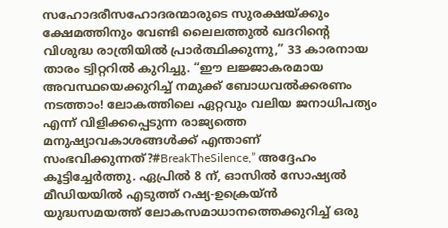സഹോദരീസഹോദരന്മാരുടെ സുരക്ഷയ്ക്കും ക്ഷേമത്തിനും വേണ്ടി ലൈലത്തുൽ ഖദറിന്റെ വിശുദ്ധ രാത്രിയിൽ പ്രാർത്ഥിക്കുന്നു,” 33 കാരനായ താരം ട്വിറ്ററിൽ കുറിച്ചു. “ഈ ലജ്ജാകരമായ അവസ്ഥയെക്കുറിച്ച് നമുക്ക് ബോധവൽക്കരണം നടത്താം! ലോകത്തിലെ ഏറ്റവും വലിയ ജനാധിപത്യം എന്ന് വിളിക്കപ്പെടുന്ന രാജ്യത്തെ മനുഷ്യാവകാശങ്ങൾക്ക് എന്താണ് സംഭവിക്കുന്നത്?#BreakTheSilence,” അദ്ദേഹം കൂട്ടിച്ചേർത്തു. ഏപ്രിൽ 8 ന്, ഓസിൽ സോഷ്യൽ മീഡിയയിൽ എടുത്ത് റഷ്യ-ഉക്രെയ്ൻ യുദ്ധസമയത്ത് ലോകസമാധാനത്തെക്കുറിച്ച് ഒരു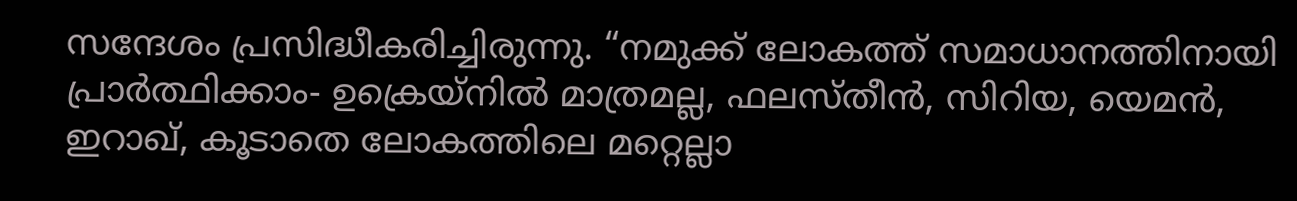സന്ദേശം പ്രസിദ്ധീകരിച്ചിരുന്നു. “നമുക്ക് ലോകത്ത് സമാധാനത്തിനായി പ്രാർത്ഥിക്കാം- ഉക്രെയ്‌നിൽ മാത്രമല്ല, ഫലസ്തീൻ, സിറിയ, യെമൻ, ഇറാഖ്, കൂടാതെ ലോകത്തിലെ മറ്റെല്ലാ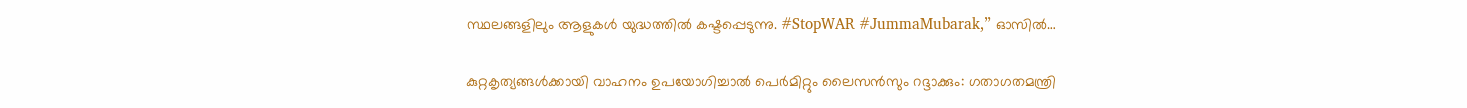സ്ഥലങ്ങളിലും ആളുകൾ യുദ്ധത്തിൽ കഷ്ടപ്പെടുന്നു. #StopWAR #JummaMubarak,” ഓസിൽ…

കുറ്റകൃത്യങ്ങള്‍ക്കായി വാഹനം ഉപയോഗിച്ചാല്‍ പെര്‍മിറ്റും ലൈസന്‍സും റദ്ദാക്കും: ഗതാഗതമന്ത്രി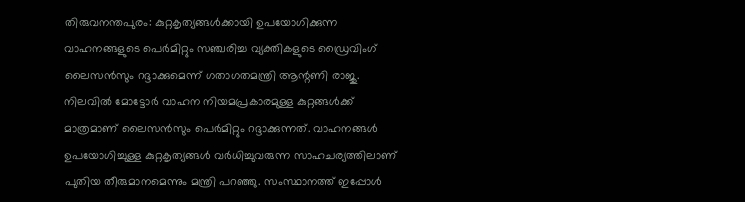തിരുവനന്തപുരം: കുറ്റകൃത്യങ്ങള്‍ക്കായി ഉപയോഗിക്കുന്ന വാഹനങ്ങളുടെ പെര്‍മിറ്റും സഞ്ചരിച്ച വ്യക്തികളുടെ ഡ്രൈവിംഗ് ലൈസന്‍സും റദ്ദാക്കുമെന്ന് ഗതാഗതമന്ത്രി ആന്റണി രാജു. നിലവില്‍ മോട്ടോര്‍ വാഹന നിയമപ്രകാരമുള്ള കുറ്റങ്ങള്‍ക്ക് മാത്രമാണ് ലൈസന്‍സും പെര്‍മിറ്റും റദ്ദാക്കുന്നത്. വാഹനങ്ങള്‍ ഉപയോഗിച്ചുള്ള കുറ്റകൃത്യങ്ങള്‍ വര്‍ധിച്ചുവരുന്ന സാഹചര്യത്തിലാണ് പുതിയ തീരുമാനമെന്നും മന്ത്രി പറഞ്ഞു. സംസ്ഥാനത്ത് ഇപ്പോള്‍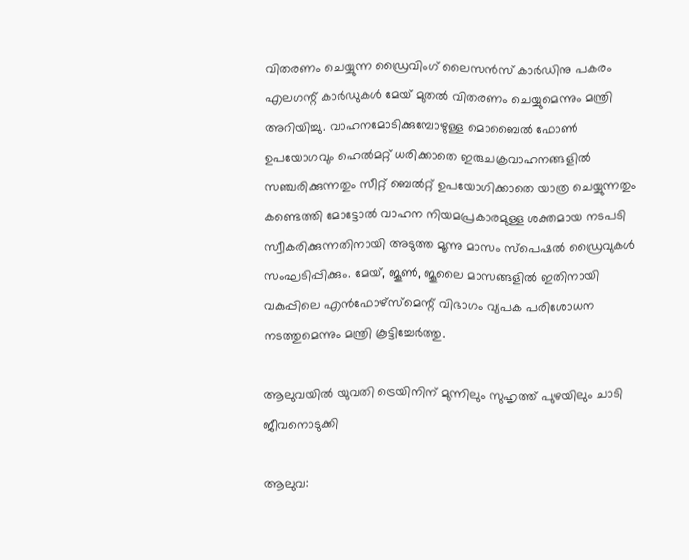വിതരണം ചെയ്യുന്ന ഡ്രൈവിംഗ് ലൈസന്‍സ് കാര്‍ഡിനു പകരം എലഗന്റ് കാര്‍ഡുകള്‍ മേയ് മുതല്‍ വിതരണം ചെയ്യുമെന്നും മന്ത്രി അറിയിച്ചു. വാഹനമോടിക്കുമ്പോഴുള്ള മൊബൈല്‍ ഫോണ്‍ ഉപയോഗവും ഹെല്‍മറ്റ് ധരിക്കാതെ ഇരുചക്രവാഹനങ്ങളില്‍ സഞ്ചരിക്കുന്നതും സീറ്റ് ബെല്‍റ്റ് ഉപയോഗിക്കാതെ യാത്ര ചെയ്യുന്നതും കണ്ടെത്തി മോട്ടോല്‍ വാഹന നിയമപ്രകാരമുള്ള ശക്തമായ നടപടി സ്വീകരിക്കുന്നതിനായി അടുത്ത മൂന്നു മാസം സ്പെഷല്‍ ഡ്രൈവുകള്‍ സംഘടിപ്പിക്കും. മേയ്, ജൂണ്‍, ജൂലൈ മാസങ്ങളില്‍ ഇതിനായി വകുപ്പിലെ എന്‍ഫോഴ്സ്മെന്റ് വിഭാഗം വ്യപക പരിശോധന നടത്തുമെന്നും മന്ത്രി കൂട്ടിച്ചേര്‍ത്തു.

ആലുവയില്‍ യുവതി ട്രെയിനിന് മുന്നിലും സുഹൃത്ത് പുഴയിലും ചാടി ജീവനൊടുക്കി

ആലുവ: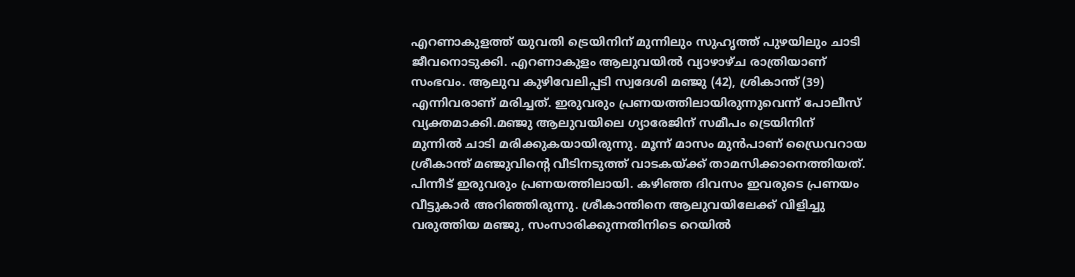എറണാകുളത്ത് യുവതി ട്രെയിനിന് മുന്നിലും സുഹൃത്ത് പുഴയിലും ചാടി ജീവനൊടുക്കി. എറണാകുളം ആലുവയില്‍ വ്യാഴാഴ്ച രാത്രിയാണ് സംഭവം. ആലുവ കുഴിവേലിപ്പടി സ്വദേശി മഞ്ജു (42), ശ്രികാന്ത് (39) എന്നിവരാണ് മരിച്ചത്. ഇരുവരും പ്രണയത്തിലായിരുന്നുവെന്ന് പോലീസ് വ്യക്തമാക്കി.മഞ്ജു ആലുവയിലെ ഗ്യാരേജിന് സമീപം ട്രെയിനിന് മുന്നില്‍ ചാടി മരിക്കുകയായിരുന്നു. മൂന്ന് മാസം മുന്‍പാണ് ഡ്രൈവറായ ശ്രീകാന്ത് മഞ്ജുവിന്റെ വീടിനടുത്ത് വാടകയ്ക്ക് താമസിക്കാനെത്തിയത്. പിന്നീട് ഇരുവരും പ്രണയത്തിലായി. കഴിഞ്ഞ ദിവസം ഇവരുടെ പ്രണയം വീട്ടുകാര്‍ അറിഞ്ഞിരുന്നു. ശ്രീകാന്തിനെ ആലുവയിലേക്ക് വിളിച്ചു വരുത്തിയ മഞ്ജു, സംസാരിക്കുന്നതിനിടെ റെയില്‍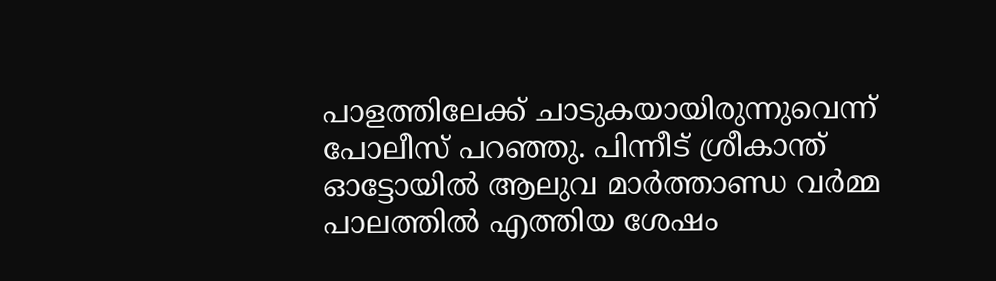പാളത്തിലേക്ക് ചാടുകയായിരുന്നുവെന്ന് പോലീസ് പറഞ്ഞു. പിന്നീട് ശ്രീകാന്ത് ഓട്ടോയില്‍ ആലുവ മാര്‍ത്താണ്ഡ വര്‍മ്മ പാലത്തില്‍ എത്തിയ ശേഷം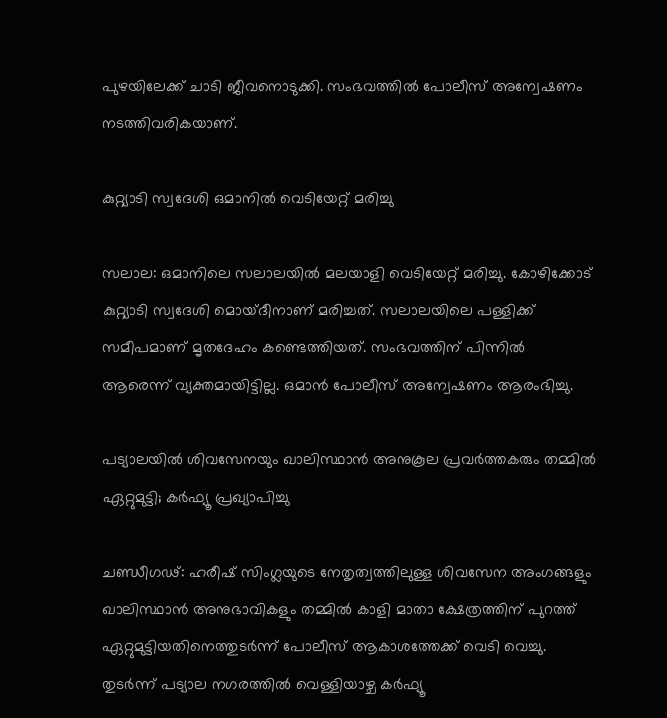പുഴയിലേക്ക് ചാടി ജീവനൊടുക്കി. സംഭവത്തില്‍ പോലീസ് അന്വേഷണം നടത്തിവരികയാണ്.

കുറ്റ്യാടി സ്വദേശി ഒമാനില്‍ വെടിയേറ്റ് മരിച്ചു

സലാല: ഒമാനിലെ സലാലയില്‍ മലയാളി വെടിയേറ്റ് മരിച്ചു. കോഴിക്കോട് കുറ്റ്യാടി സ്വദേശി മൊയ്ദീനാണ് മരിച്ചത്. സലാലയിലെ പള്ളിക്ക് സമീപമാണ് മൃതദേഹം കണ്ടെത്തിയത്. സംഭവത്തിന് പിന്നില്‍ ആരെന്ന് വ്യക്തമായിട്ടില്ല. ഒമാന്‍ പോലീസ് അന്വേഷണം ആരംഭിച്ചു.

പട്യാലയിൽ ശിവസേനയും ഖാലിസ്ഥാൻ അനുകൂല പ്രവർത്തകരും തമ്മിൽ ഏറ്റുമുട്ടി; കര്‍ഫ്യൂ പ്രഖ്യാപിച്ചു

ചണ്ഡീഗഢ്: ഹരീഷ് സിംഗ്ലയുടെ നേതൃത്വത്തിലുള്ള ശിവസേന അംഗങ്ങളും ഖാലിസ്ഥാൻ അനുഭാവികളും തമ്മിൽ കാളി മാതാ ക്ഷേത്രത്തിന് പുറത്ത് ഏറ്റുമുട്ടിയതിനെത്തുടർന്ന് പോലീസ് ആകാശത്തേക്ക് വെടി വെച്ചു. തുടര്‍ന്ന് പട്യാല നഗരത്തില്‍ വെള്ളിയാഴ്ച കർഫ്യൂ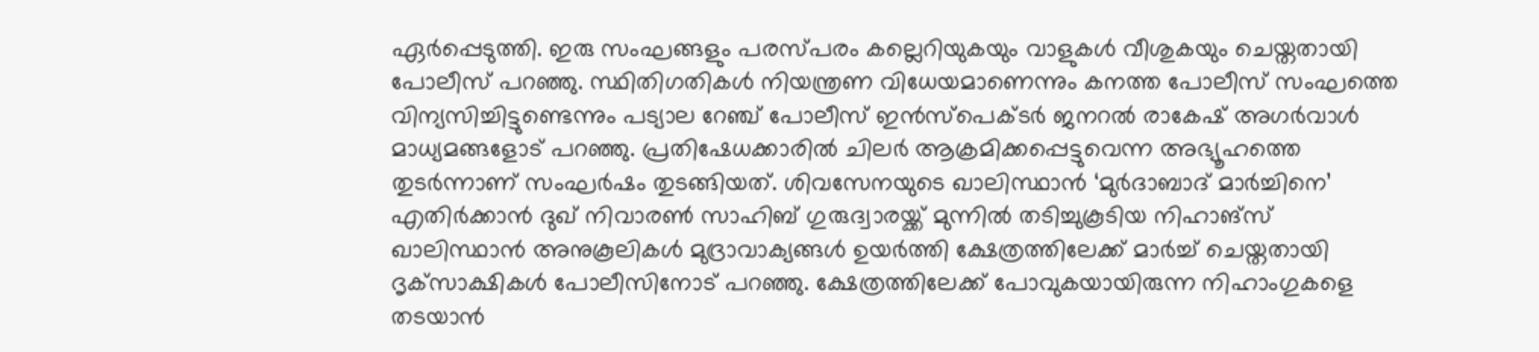ഏർപ്പെടുത്തി. ഇരു സംഘങ്ങളും പരസ്പരം കല്ലെറിയുകയും വാളുകൾ വീശുകയും ചെയ്തതായി പോലീസ് പറഞ്ഞു. സ്ഥിതിഗതികൾ നിയന്ത്രണ വിധേയമാണെന്നും കനത്ത പോലീസ് സംഘത്തെ വിന്യസിച്ചിട്ടുണ്ടെന്നും പട്യാല റേഞ്ച് പോലീസ് ഇൻസ്പെക്ടർ ജനറൽ രാകേഷ് അഗർവാൾ മാധ്യമങ്ങളോട് പറഞ്ഞു. പ്രതിഷേധക്കാരിൽ ചിലർ ആക്രമിക്കപ്പെട്ടുവെന്ന അഭ്യൂഹത്തെ തുടർന്നാണ് സംഘർഷം തുടങ്ങിയത്. ശിവസേനയുടെ ഖാലിസ്ഥാൻ ‘മുർദാബാദ് മാർച്ചിനെ’ എതിർക്കാൻ ദുഖ് നിവാരൺ സാഹിബ് ഗുരുദ്വാരയ്ക്ക് മുന്നിൽ തടിച്ചുകൂടിയ നിഹാങ്‌സ് ഖാലിസ്ഥാൻ അനുകൂലികള്‍ മുദ്രാവാക്യങ്ങൾ ഉയർത്തി ക്ഷേത്രത്തിലേക്ക് മാർച്ച് ചെയ്തതായി ദൃക്‌സാക്ഷികൾ പോലീസിനോട് പറഞ്ഞു. ക്ഷേത്രത്തിലേക്ക് പോവുകയായിരുന്ന നിഹാംഗുകളെ തടയാൻ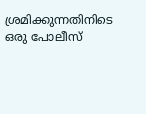ശ്രമിക്കുന്നതിനിടെ ഒരു പോലീസ്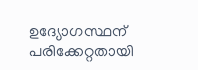ഉദ്യോഗസ്ഥന് പരിക്കേറ്റതായി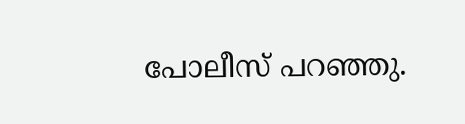പോലീസ് പറഞ്ഞു.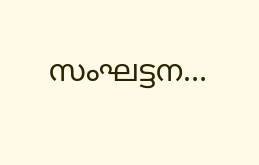സംഘട്ടന…